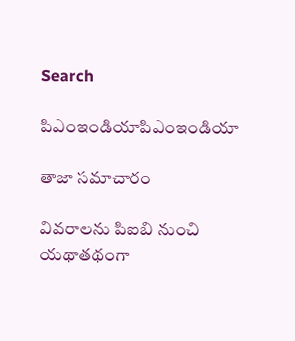Search

పిఎంఇండియాపిఎంఇండియా

తాజా స‌మాచారం

వివరాలను పిఐబి నుంచి యథాతథంగా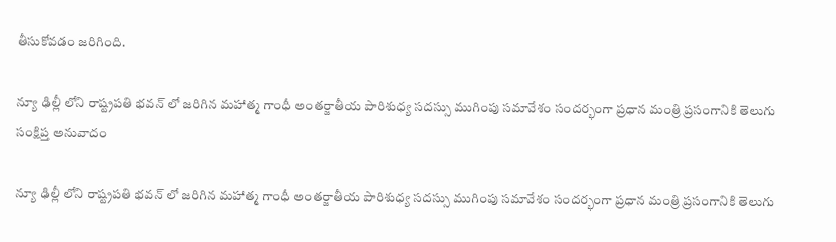తీసుకోవడం జరిగింది.

న్యూ ఢిల్లీ లోని రాష్ట్ర‌ప‌తి భ‌వ‌న్‌ లో జ‌రిగిన మ‌హాత్మ గాంధీ అంత‌ర్జాతీయ పారిశుధ్య స‌ద‌స్సు ముగింపు సమావేశం సంద‌ర్భంగా ప్ర‌ధాన‌ మంత్రి ప్ర‌సంగానికి తెలుగు సంక్షిప్త అనువాదం

న్యూ ఢిల్లీ లోని రాష్ట్ర‌ప‌తి భ‌వ‌న్‌ లో జ‌రిగిన మ‌హాత్మ గాంధీ అంత‌ర్జాతీయ పారిశుధ్య స‌ద‌స్సు ముగింపు సమావేశం సంద‌ర్భంగా ప్ర‌ధాన‌ మంత్రి ప్ర‌సంగానికి తెలుగు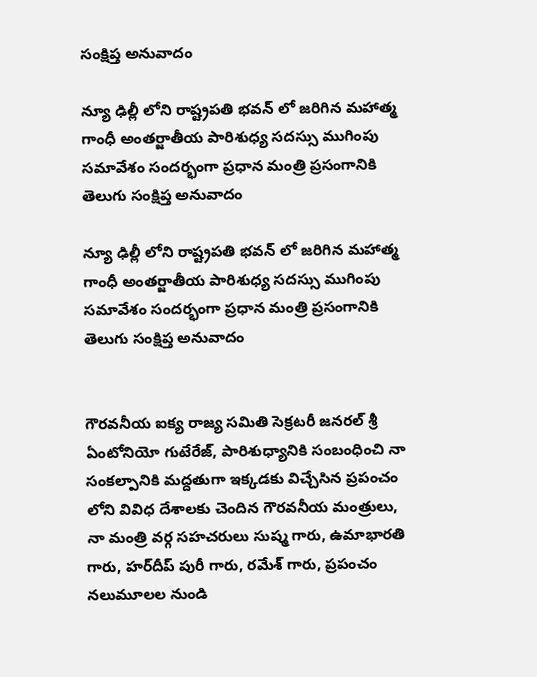సంక్షిప్త అనువాదం

న్యూ ఢిల్లీ లోని రాష్ట్ర‌ప‌తి భ‌వ‌న్‌ లో జ‌రిగిన మ‌హాత్మ గాంధీ అంత‌ర్జాతీయ పారిశుధ్య స‌ద‌స్సు ముగింపు సమావేశం సంద‌ర్భంగా ప్ర‌ధాన‌ మంత్రి ప్ర‌సంగానికి తెలుగు సంక్షిప్త అనువాదం

న్యూ ఢిల్లీ లోని రాష్ట్ర‌ప‌తి భ‌వ‌న్‌ లో జ‌రిగిన మ‌హాత్మ గాంధీ అంత‌ర్జాతీయ పారిశుధ్య స‌ద‌స్సు ముగింపు సమావేశం సంద‌ర్భంగా ప్ర‌ధాన‌ మంత్రి ప్ర‌సంగానికి తెలుగు సంక్షిప్త అనువాదం


గౌర‌వ‌నీయ ఐక్య‌ రాజ్య‌ స‌మితి సెక్ర‌ట‌రీ జ‌న‌ర‌ల్ శ్రీ ఏంటోనియో గుటేరేజ్, పారిశుధ్యానికి సంబంధించి నా సంక‌ల్పానికి మ‌ద్ద‌తుగా ఇక్క‌డకు విచ్చేసిన ప్ర‌పంచం లోని వివిధ దేశాల‌కు చెందిన గౌర‌వ‌నీయ మంత్రులు, నా మంత్రి వ‌ర్గ స‌హ‌చ‌రులు సుష్మ గారు, ఉమాభార‌తి గారు, హ‌ర్‌దీప్ పురీ గారు, ర‌మేశ్ గారు, ప్ర‌పంచం న‌లుమూల‌ల నుండి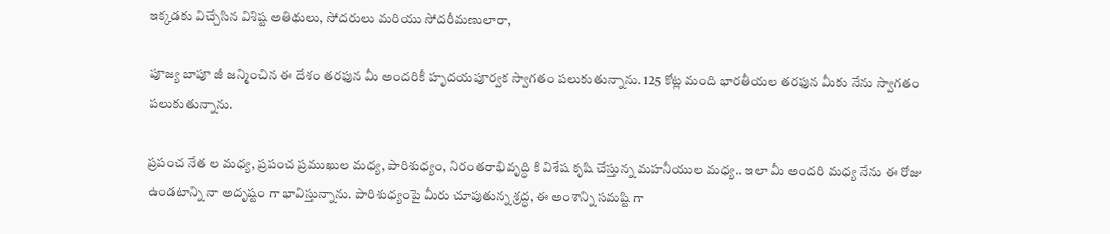ఇక్క‌డ‌కు విచ్చేసిన విశిష్ట అతిథులు, సోద‌రులు మరియు సోద‌రీమ‌ణులారా,

పూజ్య బాపూ జీ జ‌న్మించిన ఈ దేశం త‌ర‌ఫున మీ అంద‌రికీ హృద‌య‌పూర్వ‌క స్వాగ‌తం ప‌లుకుతున్నాను. 125 కోట్ల మంది భార‌తీయ‌ల త‌ర‌ఫున మీకు నేను స్వాగ‌తం ప‌లుకుతున్నాను.

ప్ర‌పంచ‌ నేత‌ ల మ‌ధ్య‌, ప్ర‌పంచ ప్ర‌ముఖుల మ‌ధ్య‌, పారిశుధ్యం, నిరంత‌రాభివృద్ధి కి విశేష కృషి చేస్తున్న మ‌హ‌నీయుల మ‌ధ్య.. ఇలా మీ అంద‌రి మ‌ధ్య నేను ఈ రోజు ఉండ‌టాన్ని నా అదృష్టం గా భావిస్తున్నాను. పారిశుధ్యంపై మీరు చూపుతున్న శ్ర‌ద్ధ‌, ఈ అంశాన్ని స‌మ‌ష్టి గా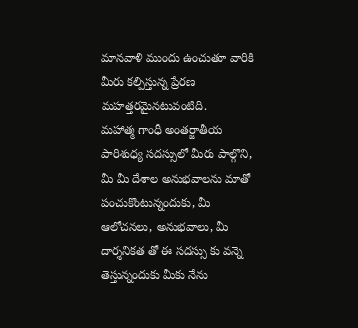మాన‌వాళి ముందు ఉంచుతూ వారికి మీరు క‌ల్పిస్తున్న ప్రేర‌ణ మ‌హ‌త్త‌ర‌మైన‌టువంటిది.
మ‌హాత్మ గాంధీ అంత‌ర్జాతీయ పారిశుధ్య స‌ద‌స్సులో మీరు పాల్గొని, మీ మీ దేశాల అనుభ‌వాల‌ను మాతో పంచుకొంటున్నందుకు, మీ ఆలోచ‌న‌లు, అనుభ‌వాలు, మీ దార్శ‌నిక‌త‌ తో ఈ స‌ద‌స్సు కు వ‌న్నె తెస్తున్నందుకు మీకు నేను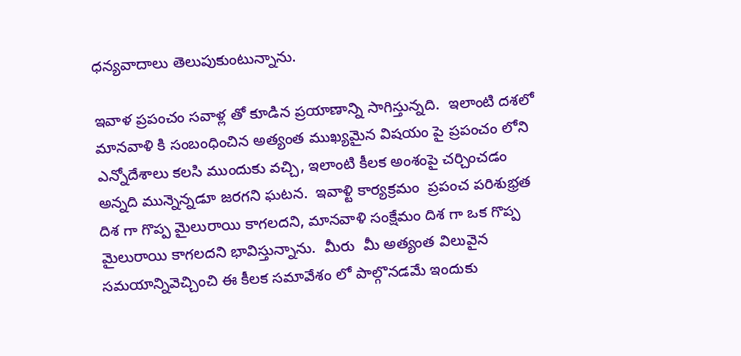ధ‌న్య‌వాదాలు తెలుపుకుంటున్నాను.

ఇవాళ ప్ర‌పంచం స‌వాళ్ల‌ తో కూడిన ప్ర‌యాణాన్ని సాగిస్తున్న‌ది.  ఇలాంటి ద‌శ‌లో మాన‌వాళి కి సంబంధించిన అత్యంత ముఖ్య‌మైన విష‌యం పై ప్ర‌పంచం లోని ఎన్నోదేశాలు క‌లసి ముందుకు వ‌చ్చి, ఇలాంటి కీల‌క అంశంపై చ‌ర్చించ‌డం అన్న‌ది మున్నెన్న‌డూ జ‌ర‌గ‌ని ఘ‌ట‌న‌.  ఇవాళ్టి కార్య‌క్ర‌మం  ప్ర‌పంచ ప‌రిశుభ్ర‌త‌ దిశ‌ గా గొప్ప మైలురాయి కాగ‌ల‌ద‌ని, మాన‌వాళి సంక్షేమం దిశ‌ గా ఒక గొప్ప మైలురాయి కాగల‌ద‌ని భావిస్తున్నాను.  మీరు  మీ అత్యంత విలువైన స‌మ‌యాన్నివెచ్చించి ఈ కీల‌క స‌మావేశం లో పాల్గొన‌డ‌మే ఇందుకు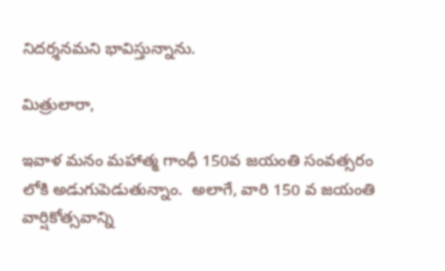నిద‌ర్శ‌న‌మ‌ని భావిస్తున్నాను.

మిత్రులారా,

ఇవాళ మ‌నం మ‌హాత్మ గాంధీ 150వ జ‌యంతి సంవ‌త్స‌రం లోకి అడుగుపెడుతున్నాం.  అలాగే, వారి 150 వ జ‌యంతి వార్షికోత్స‌వాన్ని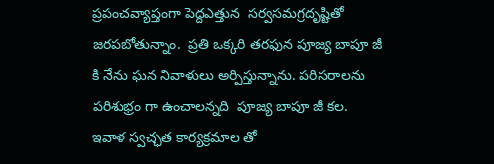ప్ర‌పంచ‌వ్యాప్తంగా పెద్దఎత్తున  స‌ర్వ‌స‌మ‌గ్ర‌దృష్టితో జ‌ర‌ప‌బోతున్నాం.  ప్ర‌తి ఒక్క‌రి త‌ర‌ఫున పూజ్య బాపూ జీ కి నేను ఘ‌న నివాళుల‌ు అర్పిస్తున్నాను. ప‌రిస‌రాలను ప‌రిశుభ్రం గా ఉంచాల‌న్న‌ది  పూజ్య‌ బాపూ జీ క‌ల‌.  ఇవాళ స్వ‌చ్ఛ‌త కార్య‌క్ర‌మాల తో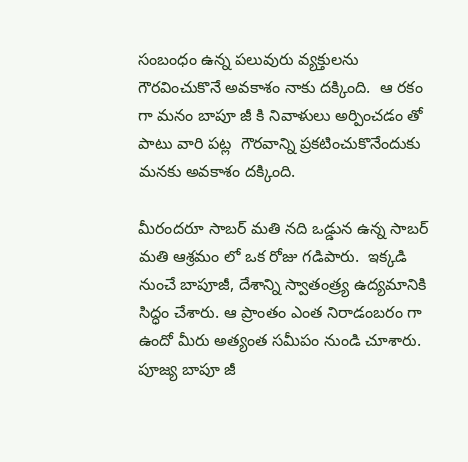సంబంధం ఉన్న ప‌లువురు వ్య‌క్తుల‌ను గౌర‌వించుకొనే అవ‌కాశం నాకు ద‌క్కింది.  ఆ ర‌కం గా మ‌నం బాపూ జీ కి నివాళులు అర్పించ‌డం తో పాటు వారి ప‌ట్ల  గౌర‌వాన్ని ప్ర‌క‌టించుకొనేందుకు మ‌న‌కు అవ‌కాశం ద‌క్కింది.

మీరంద‌రూ సాబర్ మతి న‌ది ఒడ్డున ఉన్న సాబర్ మతి ఆశ్ర‌మం లో ఒక‌ రోజు గ‌డిపారు.  ఇక్క‌డి నుంచే బాపూజీ, దేశాన్ని స్వాతంత్ర్య ఉద్య‌మానికి సిద్ధం చేశారు. ఆ ప్రాంతం ఎంత నిరాడంబ‌రం గా ఉందో మీరు అత్యంత సమీపం నుండి చూశారు.  పూజ్య బాపూ జీ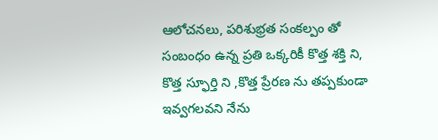ఆలోచ‌న‌లు, ప‌రిశుభ్ర‌త సంక‌ల్పం తో సంబంధం ఉన్న ప్ర‌తి ఒక్క‌రికీ కొత్త శ‌క్తి ని, కొత్త స్ఫూర్తి ని ,కొత్త ప్రేర‌ణ‌ ను త‌ప్ప‌కుండా ఇవ్వ‌గ‌ల‌వ‌ని నేను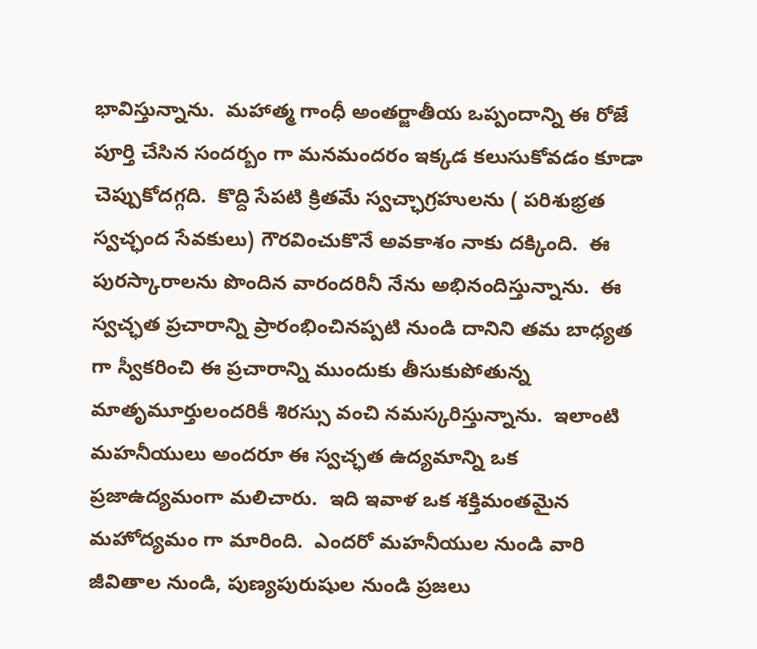భావిస్తున్నాను.  మ‌హాత్మ గాంధీ అంత‌ర్జాతీయ ఒప్పందాన్ని ఈ రోజే పూర్తి చేసిన సంద‌ర్బం గా మ‌నమంద‌రం ఇక్క‌డ‌ క‌లుసుకోవ‌డం కూడా చెప్పుకోద‌గ్గది.  కొద్ది సేప‌టి క్రిత‌మే స్వ‌చ్ఛ‌ాగ్రహులను ( ప‌రిశుభ్ర‌త స్వ‌చ్ఛంద సేవ‌కులు) గౌర‌వించుకొనే అవ‌కాశం నాకు దక్కింది.  ఈ పురస్కారాలను పొందిన వారంద‌రినీ నేను అభినందిస్తున్నాను.  ఈ స్వ‌చ్ఛత ప్ర‌చారాన్ని ప్రారంభించిన‌ప్ప‌టి నుండి దానిని త‌మ బాధ్య‌త‌ గా స్వీక‌రించి ఈ ప్ర‌చారాన్ని ముందుకు తీసుకుపోతున్న మాతృమూర్తులంద‌రికీ శిర‌స్సు వంచి న‌మ‌స్క‌రిస్తున్నాను.  ఇలాంటి మ‌హ‌నీయులు అంద‌రూ ఈ స్వ‌చ్ఛ‌త ఉద్య‌మాన్ని ఒక ప్ర‌జాఉద్య‌మంగా మ‌లిచారు.  ఇది ఇవాళ ఒక శ‌క్తిమంత‌మైన మ‌హోద్య‌మం గా మారింది.  ఎంద‌రో మ‌హ‌నీయుల నుండి వారి జీవితాల‌ నుండి, పుణ్య‌పురుషుల నుండి ప్ర‌జ‌లు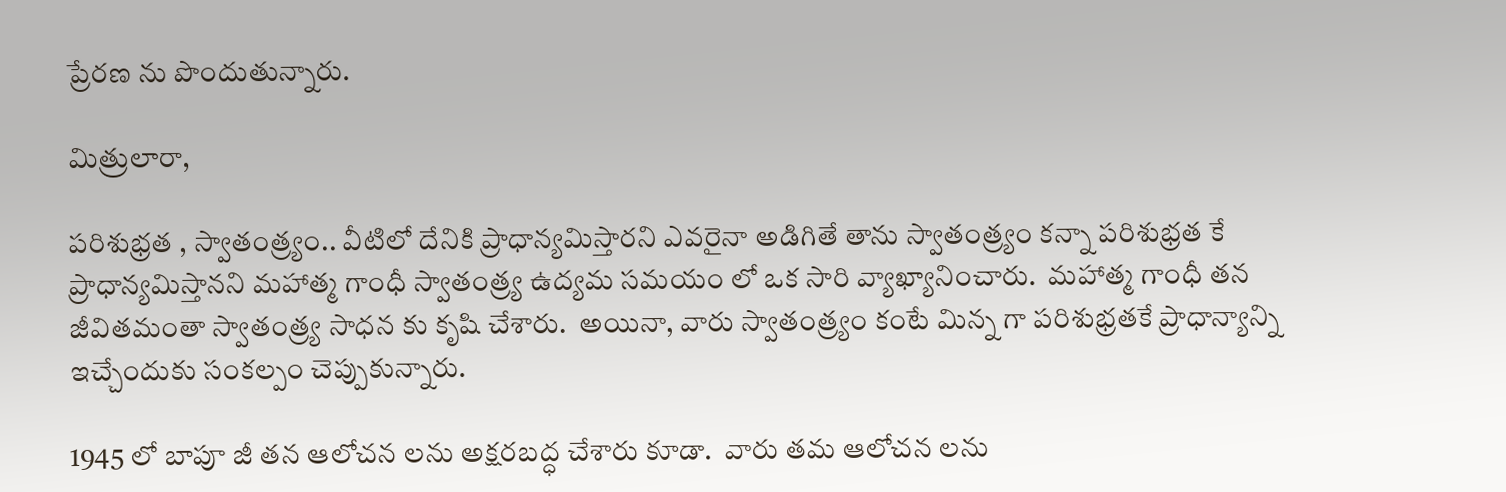ప్రేర‌ణ ను పొందుతున్నారు.

మిత్రులారా,

ప‌రిశుభ్ర‌త‌ , స్వాతంత్ర్యం.. వీటిలో దేనికి ప్రాధాన్య‌మిస్తార‌ని ఎవ‌రైనా అడిగితే తాను స్వాతంత్ర్యం కన్నా ప‌రిశుభ్ర‌త‌ కే ప్రాధాన్యమిస్తాన‌ని మ‌హాత్మ గాంధీ స్వాతంత్ర్య ఉద్య‌మ స‌మ‌యం లో ఒక సారి వ్యాఖ్యానించారు.  మ‌హాత్మ గాంధీ త‌న జీవిత‌మంతా స్వాతంత్ర్య‌ సాధ‌న‌ కు కృషి చేశారు.  అయినా, వారు స్వాతంత్ర్యం కంటే మిన్న‌ గా ప‌రిశుభ్ర‌త‌కే ప్రాధాన్య‌ాన్ని ఇచ్చేందుకు సంక‌ల్పం చెప్పుకున్నారు.

1945 లో బాపూ జీ త‌న ఆలోచ‌న‌ లను అక్ష‌ర‌బ‌ద్ధ చేశారు కూడా.  వారు త‌మ ఆలోచ‌న‌ ల‌ను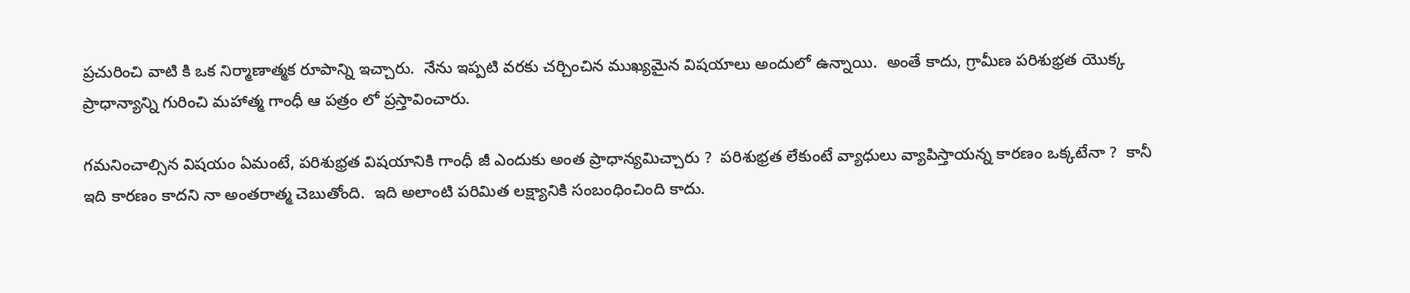ప్ర‌చురించి వాటి కి ఒక నిర్మాణాత్మ‌క రూపాన్ని ఇచ్చారు.  నేను ఇప్ప‌టి వ‌ర‌కు చ‌ర్చించిన ముఖ్య‌మైన విష‌యాలు అందులో ఉన్నాయి.  అంతే కాదు, గ్రామీణ ప‌రిశుభ్ర‌త యొక్క ప్రాధాన్య‌ాన్ని గురించి మ‌హాత్మ గాంధీ ఆ ప‌త్రం లో ప్ర‌స్తావించారు.

గ‌మ‌నించాల్సిన విష‌యం ఏమంటే, ప‌రిశుభ్ర‌త విష‌యానికి గాంధీ జీ ఎందుకు అంత ప్రాధాన్య‌మిచ్చారు ?  ప‌రిశుభ్ర‌త లేకుంటే వ్యాధులు వ్యాపిస్తాయ‌న్న కార‌ణం ఒక్క‌టేనా ?  కానీ ఇది కార‌ణం కాద‌ని నా అంత‌రాత్మ చెబుతోంది.  ఇది అలాంటి ప‌రిమిత ల‌క్ష్యానికి సంబంధించింది కాదు.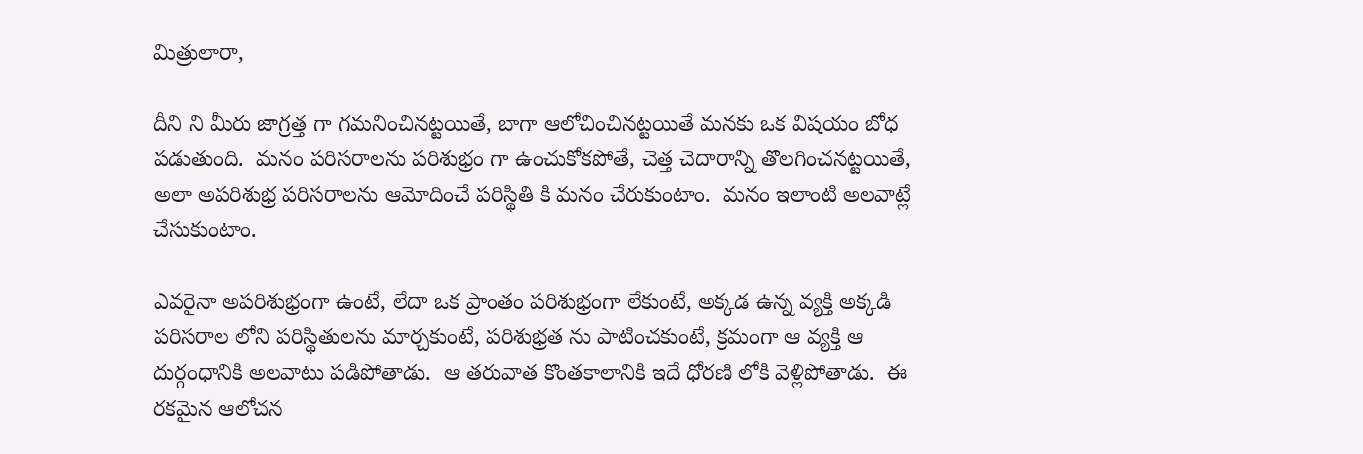మిత్రులారా,

దీని ని మీరు జాగ్ర‌త్త‌ గా గ‌మ‌నించిన‌ట్ట‌యితే, బాగా ఆలోచించిన‌ట్ట‌యితే మ‌న‌కు ఒక విష‌యం బోధ‌ ప‌డుతుంది.  మ‌నం ప‌రిస‌రాల‌ను ప‌రిశుభ్రం గా ఉంచుకోకపోతే, చెత్త చెదారాన్ని తొల‌గించ‌న‌ట్ట‌యితే, అలా అప‌రిశుభ్ర ప‌రిస‌రాలను ఆమోదించే ప‌రిస్థితి కి మ‌నం చేరుకుంటాం.  మ‌నం ఇలాంటి అల‌వాట్లే చేసుకుంటాం.

ఎవ‌రైనా అప‌రిశుభ్రంగా ఉంటే, లేదా ఒక ప్రాంతం ప‌రిశుభ్రంగా లేకుంటే, అక్క‌డ ఉన్న వ్యక్తి అక్క‌డి ప‌రిస‌రాల‌ లోని ప‌రిస్థితుల‌ను మార్చ‌కుంటే, ప‌రిశుభ్ర‌త ను పాటించ‌కుంటే, క్ర‌మంగా ఆ వ్య‌క్తి ఆ దుర్గంధానికి అల‌వాటు ప‌డిపోతాడు.  ఆ త‌రువాత కొంత‌కాలానికి ఇదే ధోర‌ణి లోకి వెళ్లిపోతాడు.  ఈ ర‌క‌మైన ఆలోచ‌న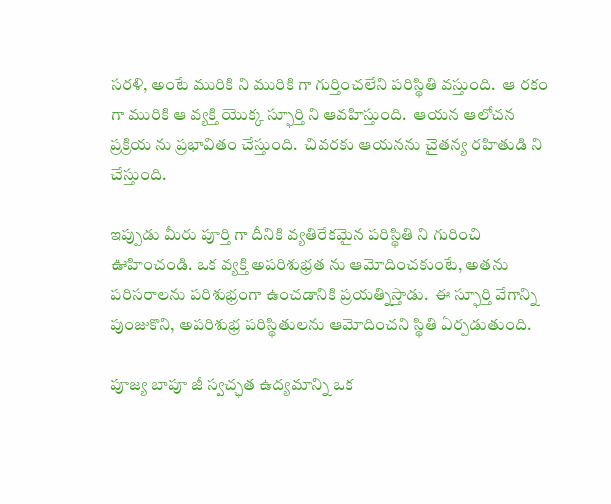సరళి, అంటే మురికి ని మురికి గా గుర్తించ‌లేని ప‌రిస్థితి వ‌స్తుంది.  ఆ ర‌కం గా మురికి ఆ వ్య‌క్తి యొక్క స్ఫూర్తి ని ఆవ‌హిస్తుంది.  ఆయన ఆలోచ‌న ప్ర‌క్రియ‌ ను ప్ర‌భావితం చేస్తుంది.  చివ‌ర‌కు ఆయనను చైత‌న్య‌ ర‌హితుడి ని చేస్తుంది.

ఇప్పుడు మీరు పూర్తి గా దీనికి వ్య‌తిరేకమైన ప‌రిస్థితి ని గురించి ఊహించండి. ఒక వ్య‌క్తి అప‌రిశుభ్ర‌త‌ ను ఆమోదించ‌కుంటే, అత‌ను ప‌రిస‌రాల‌ను ప‌రిశుభ్రంగా ఉంచ‌డానికి ప్ర‌య‌త్నిస్తాడు.  ఈ స్ఫూర్తి వేగాన్ని పుంజుకొని, అప‌రిశుభ్ర ప‌రిస్థితుల‌ను ఆమోదించ‌ని స్థితి ఏర్ప‌డుతుంది.

పూజ్య బాపూ జీ స్వ‌చ్ఛ‌త ఉద్య‌మాన్ని ఒక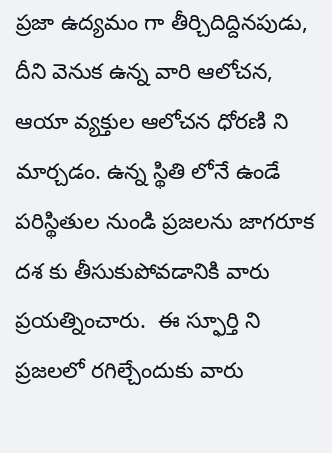ప్ర‌జా ఉద్య‌మం గా తీర్చిదిద్దిన‌పుడు, దీని వెనుక ఉన్న వారి ఆలోచ‌న‌, ఆయా వ్య‌క్తుల ఆలోచ‌న ధోర‌ణి ని మార్చ‌డం. ఉన్న స్థితి లోనే ఉండే ప‌రిస్థితుల‌ నుండి ప్ర‌జ‌ల‌ను జాగ‌రూక ద‌శ‌ కు తీసుకుపోవడానికి వారు ప్ర‌య‌త్నించారు.  ఈ స్ఫూర్తి ని ప్ర‌జ‌ల‌లో ర‌గిల్చేందుకు వారు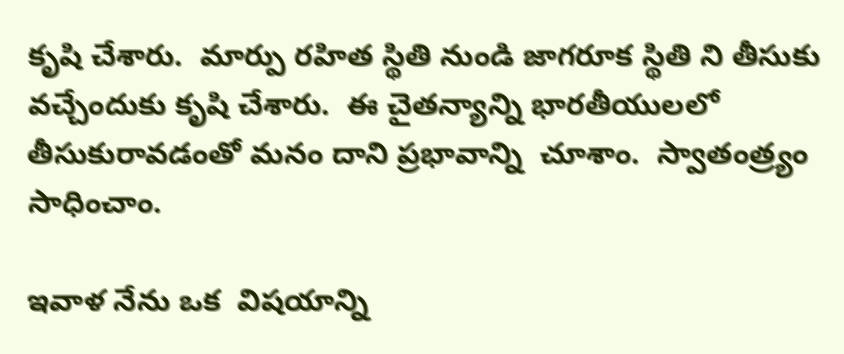కృషి చేశారు.  మార్పు ర‌హిత స్థితి నుండి జాగ‌రూక స్థితి ని తీసుకు వచ్చేందుకు కృషి చేశారు.  ఈ చైత‌న్యాన్ని భార‌తీయుల‌లో తీసుకురావ‌డంతో మ‌నం దాని ప్ర‌భావాన్ని  చూశాం.  స్వాతంత్ర్యం సాధించాం.

ఇవాళ నేను ఒక  విష‌యాన్ని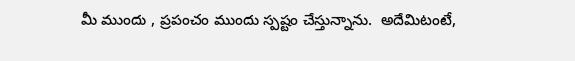మీ ముందు , ప్ర‌పంచం ముందు స్ప‌ష్టం చేస్తున్నాను.  అదేమిటంటే,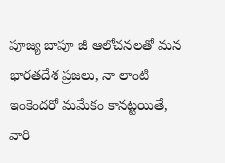పూజ్య బాపూ జీ ఆలోచ‌న‌లతో మ‌న భార‌త‌దేశ ప్ర‌జ‌లు, నా లాంటి ఇంకెంద‌రో మ‌మేకం కాన‌ట్ట‌యితే, వారి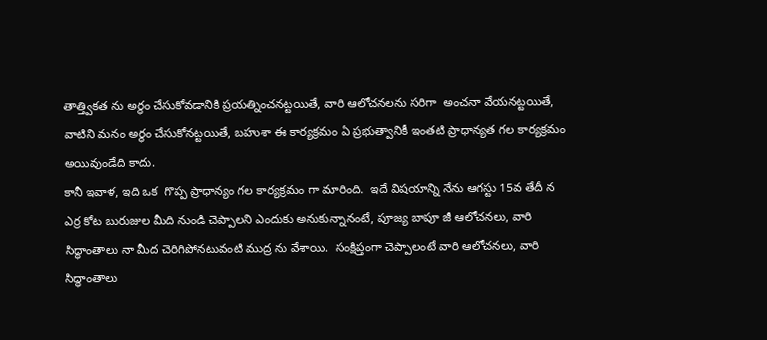తాత్త్విక‌త‌ ను అర్థం చేసుకోవ‌డానికి ప్ర‌య‌త్నించ‌న‌ట్ట‌యితే, వారి ఆలోచ‌న‌ల‌ను స‌రిగా  అంచ‌నా వేయ‌న‌ట్ట‌యితే, వాటిని మనం అర్థం చేసుకోన‌ట్ట‌యితే, బ‌హుశా ఈ కార్య‌క్ర‌మం ఏ ప్ర‌భుత్వానికీ ఇంత‌టి ప్రాధాన్య‌త‌ గ‌ల కార్య‌క్ర‌మం అయివుండేది కాదు.
కానీ ఇవాళ‌, ఇది ఒక  గొప్ప ప్రాధాన్య‌ం గ‌ల కార్య‌క్ర‌మం గా మారింది.  ఇదే విష‌యాన్ని నేను ఆగ‌స్టు 15వ తేదీ న ఎర్ర‌ కోట బురుజుల మీది నుండి చెప్పాల‌ని ఎందుకు అనుకున్నానంటే, పూజ్య బాపూ జీ ఆలోచ‌న‌లు, వారి సిద్ధాంతాలు నా మీద చెరిగిపోనటువంటి ముద్ర ను వేశాయి.  సంక్షిప్తంగా చెప్పాలంటే వారి ఆలోచ‌న‌లు, వారి సిద్ధాంతాలు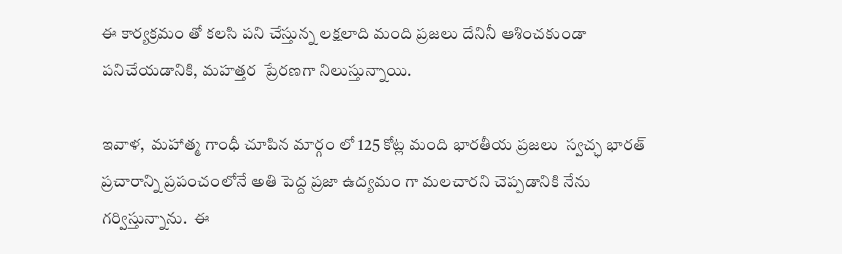ఈ కార్య‌క్ర‌మం తో క‌లసి ప‌ని చేస్తున్న‌ ల‌క్ష‌లాది మంది ప్ర‌జ‌లు దేనినీ ఆశించ‌కుండా ప‌నిచేయ‌డానికి, మ‌హ‌త్త‌ర  ప్రేర‌ణ‌గా నిలుస్తున్నాయి.

ఇవాళ‌,  మ‌హాత్మ గాంధీ చూపిన మార్గం లో 125 కోట్ల మంది భార‌తీయ ప్ర‌జ‌లు  స్వ‌చ్ఛ‌ భార‌త్ ప్ర‌చారాన్ని ప్ర‌పంచంలోనే అతి పెద్ద ప్ర‌జా ఉద్య‌మం గా మ‌లచార‌ని చెప్ప‌డానికి నేను గ‌ర్విస్తున్నాను.  ఈ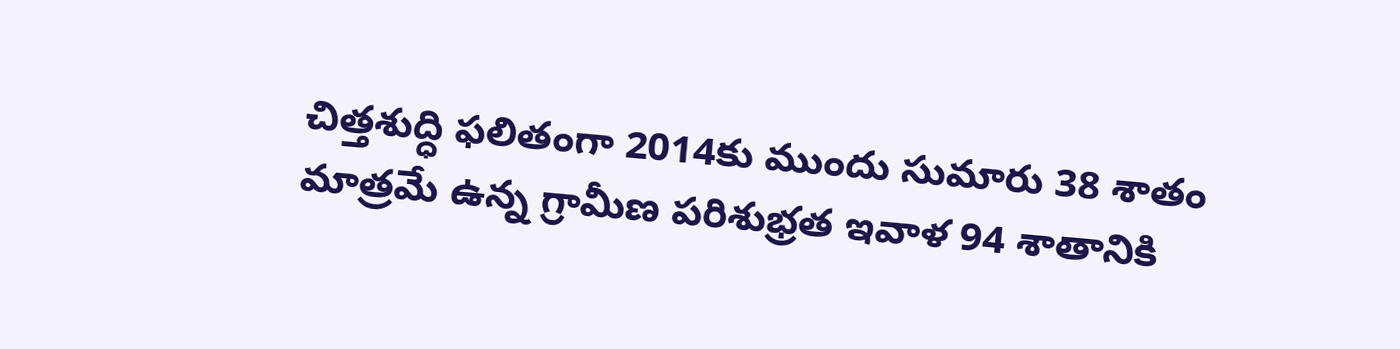చిత్త‌శుద్ధి ఫ‌లితంగా 2014కు ముందు సుమారు 38 శాతం మాత్ర‌మే ఉన్న గ్రామీణ ప‌రిశుభ్ర‌త ఇవాళ 94 శాతానికి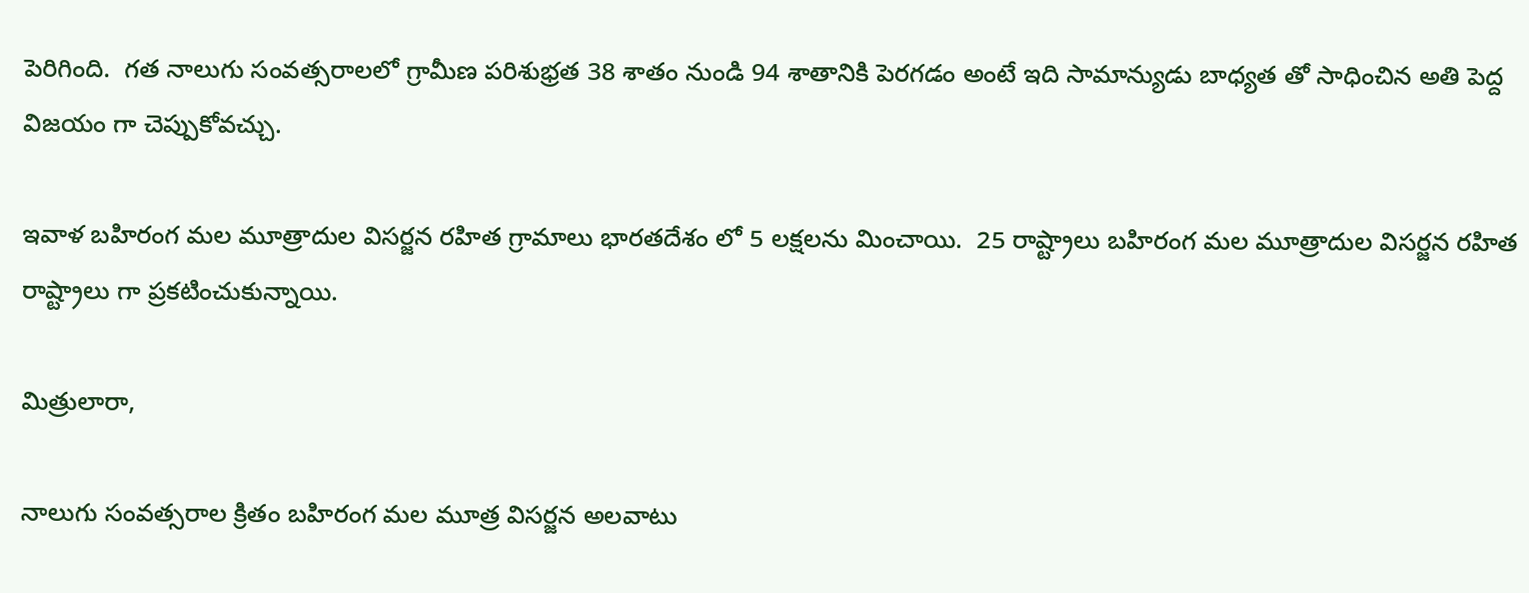పెరిగింది.  గ‌త నాలుగు సంవ‌త్స‌రాల‌లో గ్రామీణ ప‌రిశుభ్ర‌త 38 శాతం నుండి 94 శాతానికి పెర‌గ‌డ‌ం అంటే ఇది సామాన్యుడు బాధ్య‌త‌ తో సాధించిన‌ అతి పెద్ద విజ‌యం గా చెప్పుకోవ‌చ్చు.

ఇవాళ బ‌హిరంగ మ‌ల మూత్రాదుల విస‌ర్జ‌న ర‌హిత గ్రామాలు భార‌త‌దేశం లో 5 ల‌క్ష‌ల‌ను మించాయి.  25 రాష్ట్రాలు బ‌హిరంగ మ‌ల మూత్రాదుల విస‌ర్జ‌న ర‌హిత రాష్ట్రాలు గా ప్ర‌క‌టించుకున్నాయి.

మిత్రులారా,

నాలుగు సంవ‌త్స‌రాల క్రితం బ‌హిరంగ మ‌ల మూత్ర విస‌ర్జ‌న అల‌వాటు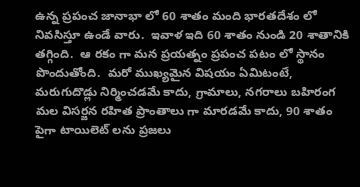ఉన్న‌ ప్ర‌పంచ జానాభా లో 60 శాతం మంది భారతదేశం లో నివ‌సిస్తూ ఉండే వారు.  ఇవాళ ఇది 60 శాతం నుండి 20 శాతానికి త‌గ్గింది.  ఆ ర‌కం గా మ‌న ప్ర‌య‌త్నం ప్ర‌పంచ‌ ప‌టం లో స్థానం పొందుతోంది.  మ‌రో ముఖ్య‌మైన విష‌యం ఏమిటంటే, మరుగుదొడ్లు నిర్మించ‌డ‌మే కాదు, గ్రామాలు, న‌గ‌రాలు బ‌హిరంగ మ‌ల విస‌ర్జ‌న ర‌హిత ప్రాంతాలు గా మార‌డ‌మే కాదు, 90 శాతం పైగా టాయిలెట్ లను ప్ర‌జ‌లు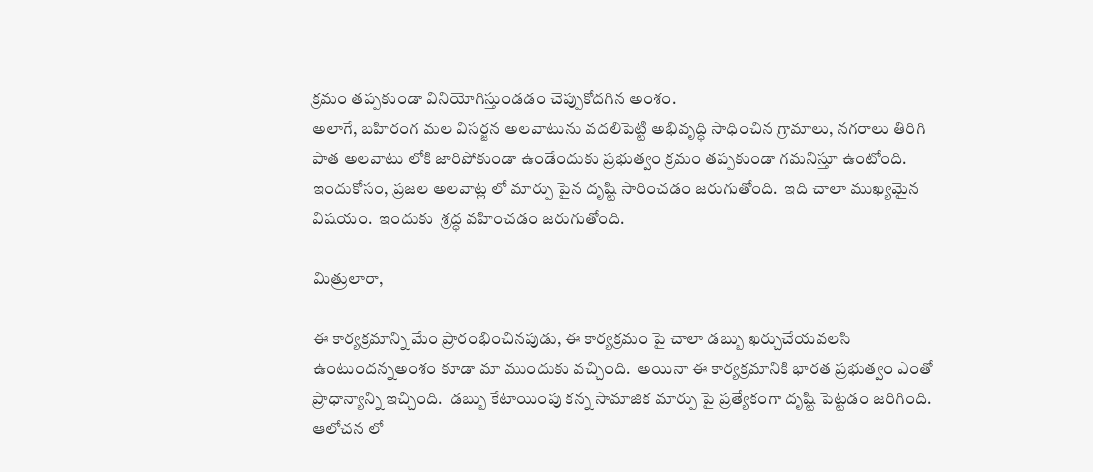క్ర‌మం త‌ప్ప‌కుండా వినియోగిస్తుండ‌డం చెప్పుకోద‌గిన అంశం.
అలాగే, బ‌హిరంగ మ‌ల విస‌ర్జ‌న అల‌వాటును వ‌దలిపెట్టి అభివృద్ధి సాధించిన గ్రామాలు, న‌గ‌రాలు తిరిగి పాత అల‌వాటు లోకి జారిపోకుండా ఉండేందుకు ప్ర‌భుత్వం క్ర‌మం త‌ప్ప‌కుండా గ‌మ‌నిస్తూ ఉంటోంది.  ఇందుకోసం, ప్ర‌జ‌ల అల‌వాట్ల‌ లో మార్పు పైన దృష్టి సారించడం జ‌రుగుతోంది.  ఇది చాలా ముఖ్య‌మైన విష‌యం.  ఇందుకు  శ్ర‌ద్ధ వ‌హించ‌డం జ‌రుగుతోంది.

మిత్రులారా,

ఈ కార్య‌క్ర‌మాన్ని మేం ప్రారంభించిన‌పుడు, ఈ కార్య‌క్ర‌మం పై చాలా డ‌బ్బు ఖ‌ర్చుచేయవలసి ఉంటుంద‌న్నఅంశం కూడా మా ముందుకు వ‌చ్చింది.  అయినా ఈ కార్య‌క్ర‌మానికి భార‌త ప్ర‌భుత్వం ఎంతో ప్రాధాన్య‌ాన్ని ఇచ్చింది.  డ‌బ్బు కేటాయింపు క‌న్న సామాజిక మార్పు పై ప్ర‌త్యేకంగా దృష్టి పెట్ట‌డం జ‌రిగింది.  ఆలోచ‌న‌ లో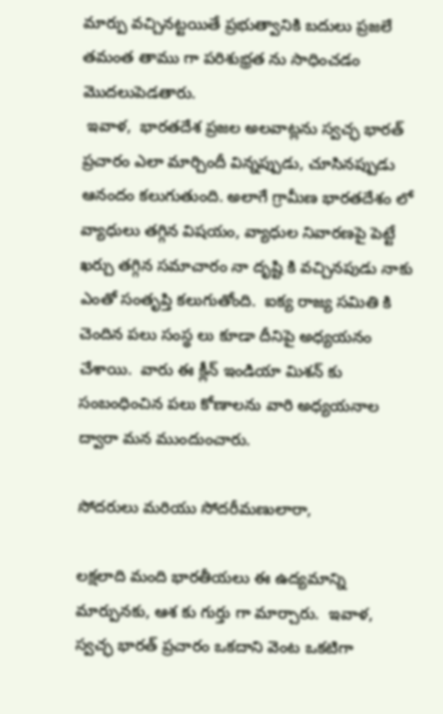మార్పు వ‌చ్చిన‌ట్ట‌యితే ప్ర‌భుత్వానికి బ‌దులు ప్ర‌జ‌లే త‌మంత తాము గా ప‌రిశుభ్ర‌త‌ ను సాధించ‌డం మొద‌లుపెడ‌తారు.
 ఇవాళ‌,  భార‌త‌దేశ ప్ర‌జ‌ల అల‌వాట్ల‌ను స్వ‌చ్ఛ‌ భార‌త్ ప్ర‌చారం ఎలా మార్చిందీ విన్న‌ప్పుడు, చూసిన‌ప్పుడు ఆనందం క‌లుగుతుంది. అలాగే గ్రామీణ భార‌త‌దేశం లో వ్యాధులు త‌గ్గిన విష‌యం, వ్యాధుల నివార‌ణ‌పై పెట్టే ఖ‌ర్చు త‌గ్గిన స‌మాచారం నా దృష్టి కి వచ్చిన‌పుడు నాకు ఎంతో సంతృప్తి క‌లుగుతోంది.  ఐక్య‌ రాజ్య‌ స‌మితి కి చెందిన ప‌లు సంస్థ‌ లు కూడా దీనిపై అధ్య‌య‌నం చేశాయి.  వారు ఈ క్లీన్ ఇండియా మిశన్‌ కు సంబంధించిన ప‌లు కోణాల‌ను వారి అధ్య‌య‌నాల ద్వారా మ‌న ముందుంచారు.

సోద‌రులు మరియు సోద‌రీమ‌ణులారా,

ల‌క్ష‌లాది మంది భార‌తీయ‌లు ఈ ఉద్య‌మాన్ని మార్పున‌కు, ఆశ‌ కు గుర్తు గా మార్చారు.  ఇవాళ‌, స్వచ్ఛ‌ భార‌త్ ప్రచారం ఒక‌దాని వెంట ఒక‌టిగా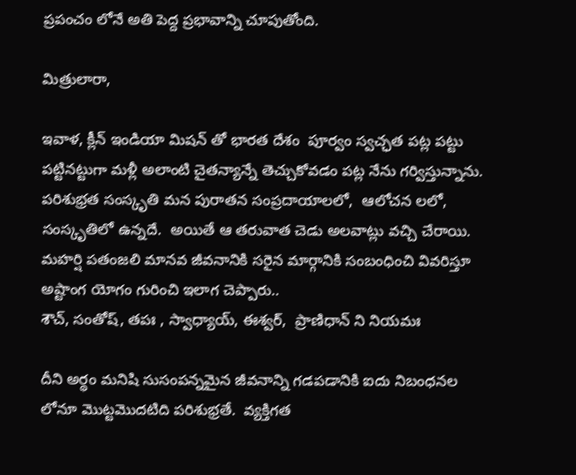ప్ర‌పంచం లోనే అతి పెద్ద ప్ర‌భావాన్ని చూపుతోంది.

మిత్రులారా,

ఇవాళ‌, క్లీన్ ఇండియా మిష‌న్ తో భార‌త దేశం  పూర్వం స్వ‌చ్ఛ‌త‌ ప‌ట్ల ప‌ట్టు పట్టిన‌ట్టుగా మ‌ళ్లీ అలాంటి చైత‌న్యాన్నే తెచ్చుకోవ‌డం ప‌ట్ల నేను గ‌ర్విస్తున్నాను. ప‌రిశుభ్ర‌త సంస్కృతి మ‌న పురాత‌న‌ సంప్ర‌దాయాల‌లో,  ఆలోచ‌న‌ ల‌లో, సంస్కృతిలో ఉన్న‌దే.  అయితే ఆ త‌రువాత చెడు అల‌వాట్లు వ‌చ్చి చేరాయి.  మ‌హ‌ర్షి ప‌తంజ‌లి మాన‌వ జీవ‌నానికి స‌రైన మార్గానికి సంబంధించి వివ‌రిస్తూ  అష్టాంగ యోగం గురించి ఇలాగ చెప్పారు..
శౌచ్‌, సంతోష్‌, త‌పః , స్వాధ్యాయ్‌, ఈశ్వ‌ర్‌,  ప్రాణిధాన్ ని నియ‌మః

దీని అర్థం మ‌నిషి సుసంప‌న్న‌మైన జీవ‌నాన్ని గ‌డ‌ప‌డానికి ఐదు నిబంధ‌న‌ల‌ లోనూ మొట్ట‌మొద‌టిది ప‌రిశుభ్ర‌తే.  వ్య‌క్తిగ‌త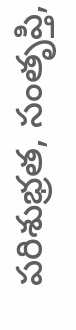ప‌రిశుభ్ర‌త‌, సంతృప్తి,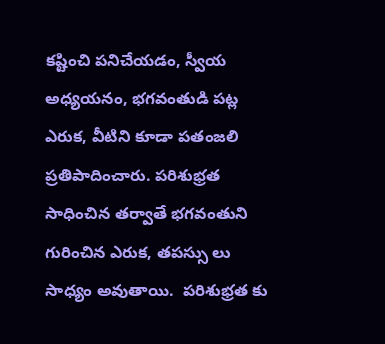క‌ష్టించి ప‌నిచేయ‌డం, స్వీయ అధ్య‌య‌నం, భ‌గ‌వంతుడి ప‌ట్ల ఎరుక‌, వీటిని కూడా ప‌తంజ‌లి ప్ర‌తిపాదించారు. ప‌రిశుభ్ర‌త సాధించిన త‌ర్వాతే భ‌గ‌వంతుని గురించిన ఎరుక, త‌ప‌స్సు లు సాధ్య‌ం అవుతాయి.  ప‌రిశుభ్ర‌త‌ కు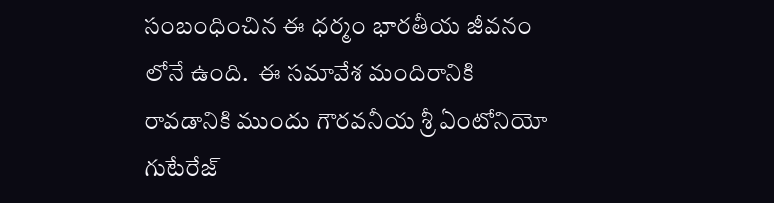సంబంధించిన ఈ ధ‌ర్మం భార‌తీయ జీవ‌నం లోనే ఉంది.  ఈ స‌మావేశ మందిరానికి రావ‌డానికి ముందు గౌర‌వ‌నీయ శ్రీ ఏంటోనియో గుటేరేజ్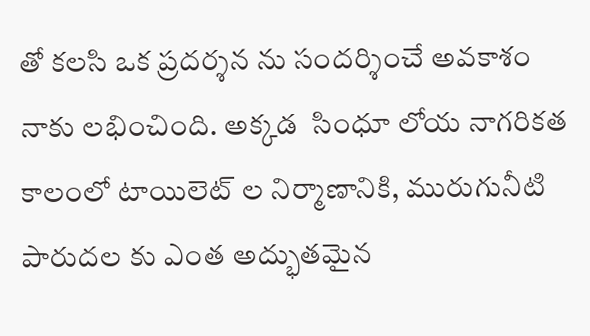తో క‌ల‌సి ఒక ప్రదర్శన ను సంద‌ర్శించే అవ‌కాశం నాకు ల‌భించింది. అక్క‌డ  సింధూ లోయ‌ నాగ‌రిక‌త కాలంలో టాయిలెట్ ల నిర్మాణానికి, మురుగునీటి పారుద‌ల‌ కు ఎంత అద్భుత‌మైన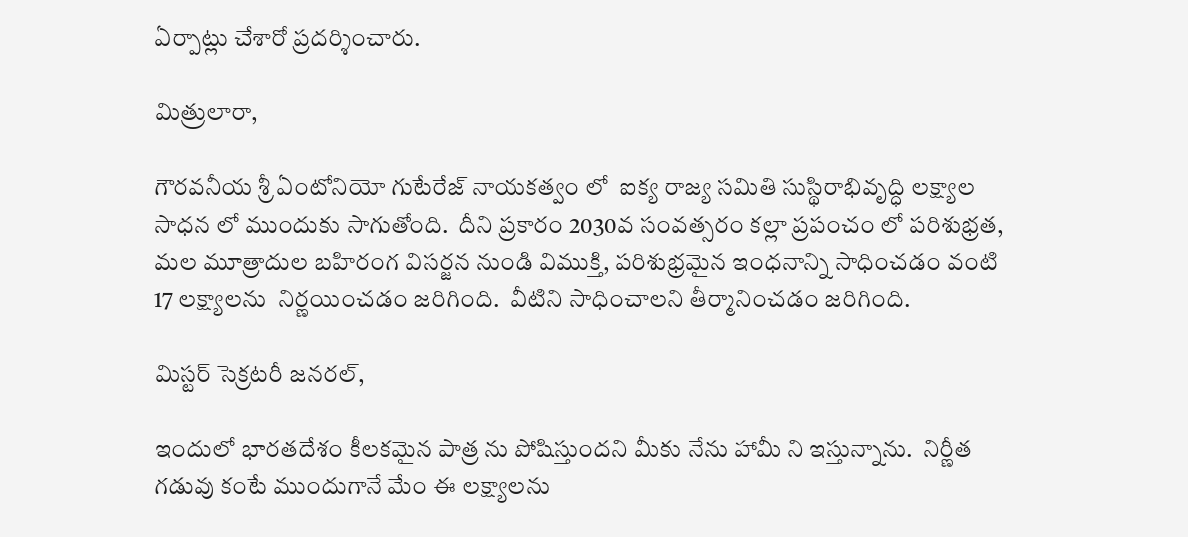ఏర్పాట్లు చేశారో ప్ర‌ద‌ర్శించారు.

మిత్రులారా,

గౌర‌వ‌నీయ శ్రీ ఏంటోనియో గుటేరేజ్ నాయ‌క‌త్వం లో  ఐక్య రాజ్య‌ స‌మితి సుస్థిరాభివృద్ధి ల‌క్ష్యాల సాధ‌న‌ లో ముందుకు సాగుతోంది.  దీని ప్ర‌కారం 2030వ సంవత్సరం కల్లా ప్ర‌పంచం లో ప‌రిశుభ్ర‌త‌, మ‌ల మూత్రాదుల బహిరంగ విస‌ర్జ‌న నుండి విముక్తి, ప‌రిశుభ్ర‌మైన ఇంధ‌నాన్ని సాధించ‌డం వంటి 17 ల‌క్ష్యాల‌ను  నిర్ణ‌యించ‌డం జ‌రిగింది.  వీటిని సాధించాల‌ని తీర్మానించ‌డం జ‌రిగింది.

మిస్ట‌ర్ సెక్ర‌ట‌రీ జ‌న‌ర‌ల్‌,

ఇందులో భార‌త‌దేశం కీల‌కమైన పాత్ర ను పోషిస్తుంద‌ని మీకు నేను హామీ ని ఇస్తున్నాను.  నిర్ణీత గ‌డువు కంటే ముందుగానే మేం ఈ ల‌క్ష్యాల‌ను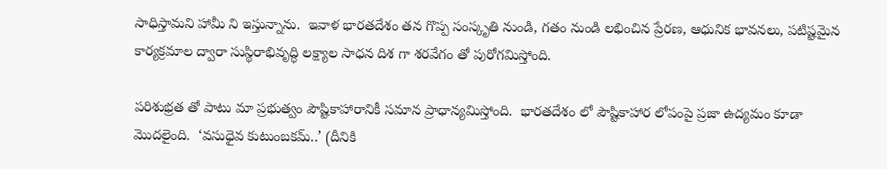సాధిస్తామ‌ని హామీ ని ఇస్తున్నాను.  ఇవాళ భార‌త‌దేశం త‌న గొప్ప సంస్కృతి నుండి, గ‌తం నుండి ల‌భించిన ప్రేర‌ణ‌, ఆధునిక భావ‌న‌లు, ప‌టిష్ట‌మైన కార్య‌క్ర‌మాల ద్వారా సుస్థిరాభివృద్ధి ల‌క్ష్యాల సాధ‌న దిశ‌ గా శ‌ర‌వేగం తో పురోగమిస్తోంది.

ప‌రిశుభ్ర‌త‌ తో పాటు మా ప్ర‌భుత్వం పౌష్టికాహారానికీ స‌మాన ప్రాధాన్య‌మిస్తోంది.  భార‌త‌దేశం లో పౌష్టికాహార లోపంపై ప్ర‌జా ఉద్య‌మం కూడా మొద‌లైంది.  ‘వ‌సుధైవ కుటుంబ‌క‌మ్..’ (దీనికి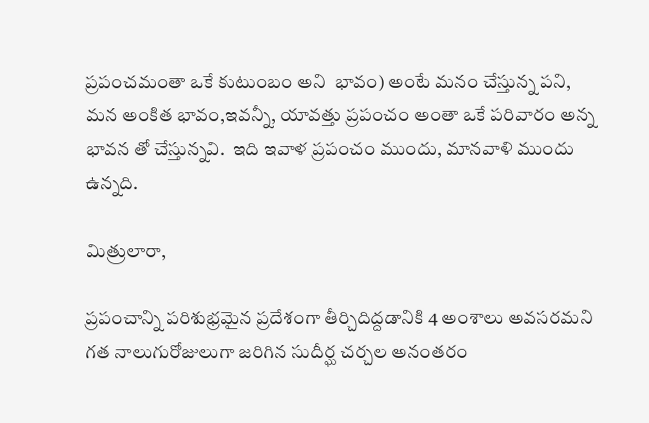ప్ర‌పంచ‌మంతా ఒకే కుటుంబం అని  భావం) అంటే మ‌నం చేస్తున్న ప‌ని,  మ‌న అంకిత భావం,ఇవ‌న్నీ, యావత్తు ప్ర‌పంచ‌ం అంతా ఒకే పరివారం అన్న భావ‌న‌ తో చేస్తున్న‌వి.  ఇది ఇవాళ ప్ర‌పంచం ముందు, మాన‌వాళి ముందు ఉన్న‌ది.

మిత్రులారా,

ప్ర‌పంచాన్ని ప‌రిశుభ్ర‌మైన ప్ర‌దేశంగా తీర్చిదిద్ద‌డానికి 4 అంశాలు అవ‌స‌ర‌మ‌ని గ‌త నాలుగురోజులుగా జ‌రిగిన సుదీర్ఘ చ‌ర్చ‌ల అనంత‌రం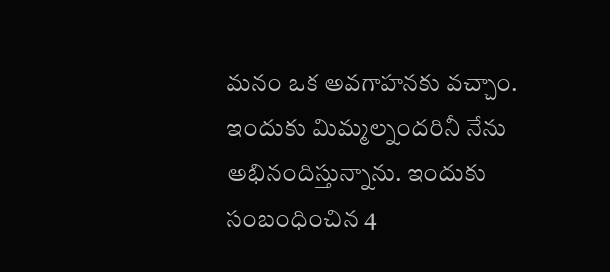మ‌నం ఒక అవ‌గాహ‌న‌కు వ‌చ్చాం. ఇందుకు మిమ్మ‌ల్నంద‌రినీ నేను అభినందిస్తున్నాను. ఇందుకు సంబంధించిన 4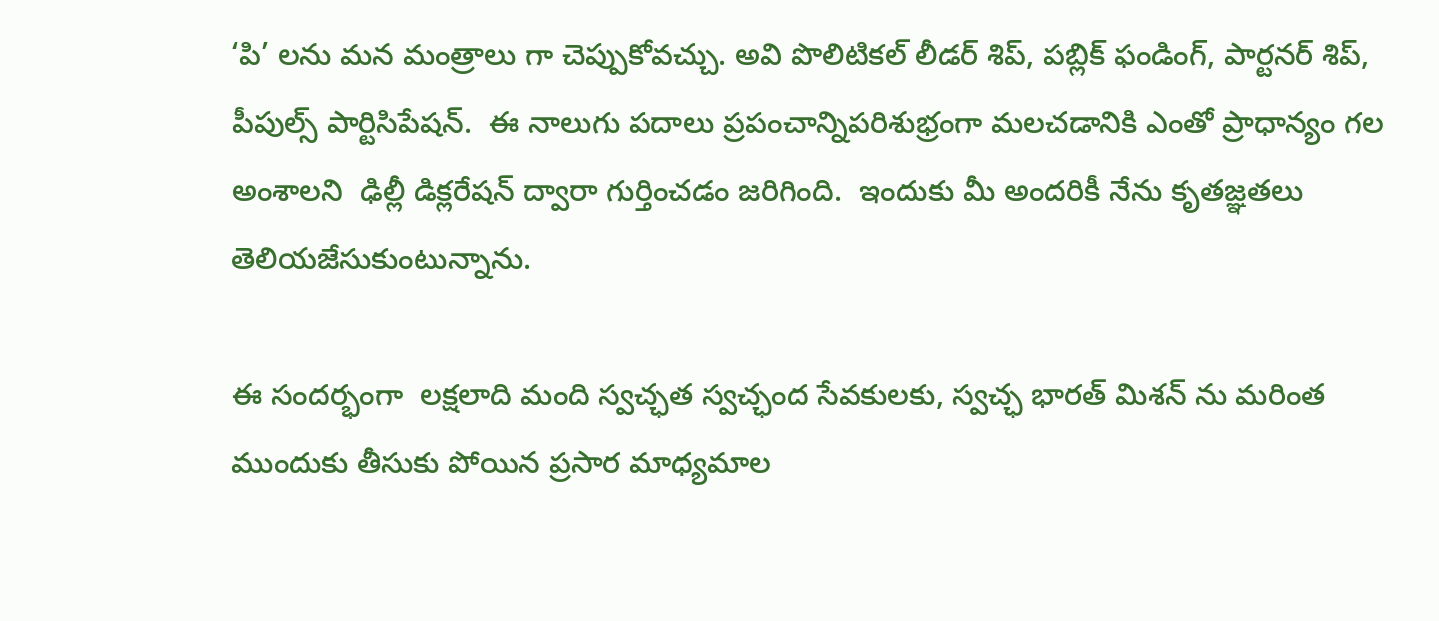‘పి’ లను మ‌న మంత్రాలు గా చెప్పుకోవ‌చ్చు. అవి పొలిటిక‌ల్ లీడ‌ర్‌ శిప్‌, ప‌బ్లిక్ ఫండింగ్‌, పార్ట‌న‌ర్‌ శిప్‌, పీపుల్స్‌ పార్టిసిపేష‌న్‌.  ఈ నాలుగు ప‌దాలు ప్ర‌పంచాన్నిప‌రిశుభ్రంగా మ‌ల‌చ‌డానికి ఎంతో ప్రాధాన్య‌ం గ‌ల అంశాల‌ని  ఢిల్లీ డిక్ల‌రేష‌న్‌ ద్వారా గుర్తించ‌డం జ‌రిగింది.  ఇందుకు మీ అంద‌రికీ నేను కృత‌జ్ఞ‌త‌లు తెలియ‌జేసుకుంటున్నాను.

ఈ సంద‌ర్భంగా  ల‌క్ష‌లాది మంది స్వ‌చ్ఛ‌త స్వచ్ఛంద సేవకులకు, స్వ‌చ్ఛ‌ భార‌త్ మిశన్‌ ను మ‌రింత ముందుకు తీసుకు పోయిన ప్రసార మాధ్యమాల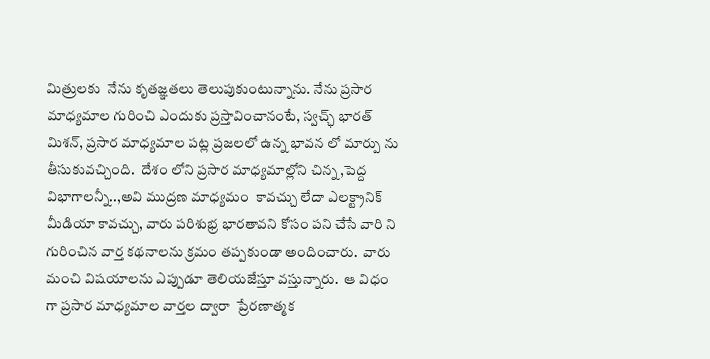మిత్రుల‌కు  నేను కృత‌జ్ఞ‌త‌లు తెలుపుకుంటున్నాను. నేను ప్రసార మాధ్యమాల గురించి ఎందుకు ప్ర‌స్తావించానంటే, స్వ‌చ్ఛ్ భార‌త్ మిశన్‌, ప్రసార మాధ్యమాల ప‌ట్ల ప్రజలలో ఉన్న భావ‌న‌ లో మార్పు ను తీసుకువచ్చింది.  దేశం లోని ప్రసార మాధ్యమాల్లోని చిన్న‌,పెద్ద  విభాగాల‌న్నీ..,అవి ముద్రణ మాధ్యమం  కావ‌చ్చు లేదా ఎల‌క్ట్రానిక్ మీడియా కావ‌చ్చు, వారు ప‌రిశుభ్ర భార‌తావ‌ని కోసం ప‌ని చేసే వారి ని గురించిన వార్త‌ కథనాల‌ను క్ర‌మం త‌ప్ప‌కుండా అందించారు.  వారు మంచి విష‌యాల‌ను ఎప్పుడూ తెలియ‌జేస్తూ వ‌స్తున్నారు.  ఆ విధం గా ప్రసార మాధ్యమాల వార్త‌ల ద్వారా  ప్రేర‌ణాత్మ‌క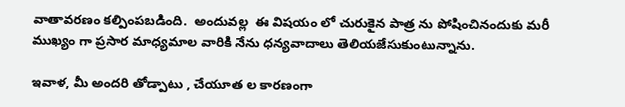వాతావ‌ర‌ణం క‌ల్పింప‌బ‌డింది.  అందువ‌ల్ల  ఈ విష‌యం లో చురుకైన పాత్ర‌ ను పోషించినందుకు మరీ ముఖ్యం గా ప్రసార మాధ్యమాల వారికి నేను ధన్యవాదాలు తెలియ‌జేసుకుంటున్నాను.

ఇవాళ‌, మీ అంద‌రి తోడ్పాటు , చేయూత ల కార‌ణంగా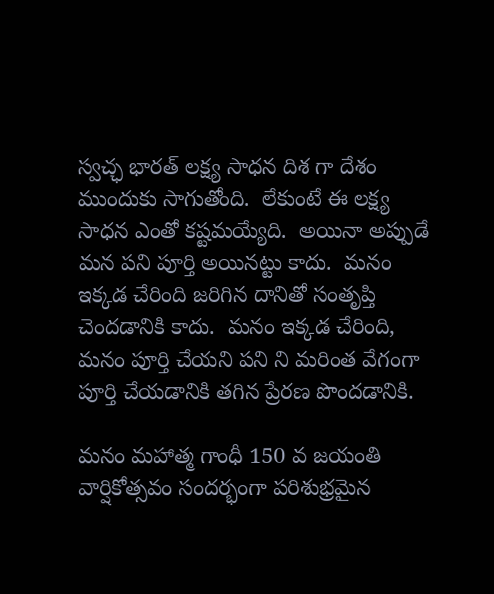స్వ‌చ్ఛ‌ భార‌త్ ల‌క్ష్య సాధ‌న దిశ‌ గా దేశం ముందుకు సాగుతోంది.  లేకుంటే ఈ ల‌క్ష్య సాధ‌న ఎంతో క‌ష్ట‌మ‌య్యేది.  అయినా అప్పుడే మ‌న ప‌ని పూర్తి అయిన‌ట్టు కాదు.  మ‌నం ఇక్క‌డ చేరింది జ‌రిగిన దానితో సంతృప్తి చెంద‌డానికి కాదు.  మ‌నం ఇక్క‌డ చేరింది, మ‌నం పూర్తి చేయ‌ని ప‌ని ని మ‌రింత వేగంగా పూర్తి చేయ‌డానికి త‌గిన ప్రేర‌ణ పొంద‌డానికి.

మ‌నం మ‌హాత్మ గాంధీ 150 వ జ‌యంతి వార్షికోత్స‌వం సంద‌ర్భంగా ప‌రిశుభ్ర‌మైన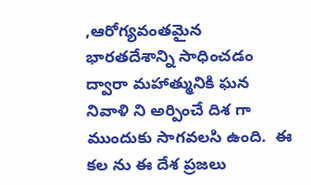,ఆరోగ్య‌వంత‌మైన భార‌తదేశాన్ని సాధించ‌డం ద్వారా మ‌హాత్మునికి ఘ‌న నివాళి ని అర్పించే దిశ‌ గా ముందుకు సాగ‌వ‌ల‌సి ఉంది.  ఈ క‌ల‌ ను ఈ దేశ ప్ర‌జ‌లు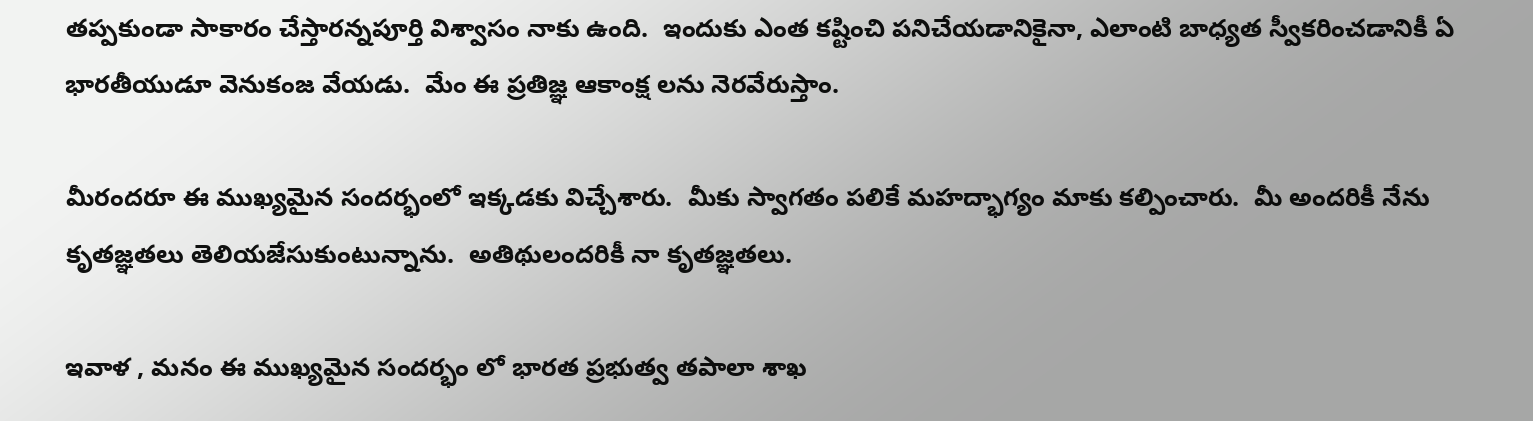త‌ప్ప‌కుండా సాకారం చేస్తార‌న్న‌పూర్తి విశ్వాసం నాకు ఉంది.  ఇందుకు ఎంత క‌ష్టించి ప‌నిచేయ‌డానికైనా, ఎలాంటి బాధ్య‌త స్వీక‌రించ‌డానికీ ఏ భార‌తీయుడూ వెనుకంజ వేయ‌డు.  మేం ఈ ప్ర‌తిజ్ఞ ఆకాంక్ష‌ ల‌ను నెర‌వేరుస్తాం.

మీరంద‌రూ ఈ ముఖ్య‌మైన సంద‌ర్భంలో ఇక్క‌డకు విచ్చేశారు.  మీకు స్వాగ‌తం ప‌లికే మ‌హ‌ద్భాగ్యం మాకు క‌ల్పించారు.  మీ అంద‌రికీ నేను కృత‌జ్ఞ‌త‌లు తెలియ‌జేసుకుంటున్నాను.  అతిథులంద‌రికీ నా కృత‌జ్ఞ‌త‌లు.

ఇవాళ , మ‌నం ఈ ముఖ్య‌మైన సంద‌ర్భం లో భార‌త ప్ర‌భుత్వ త‌పాలా శాఖ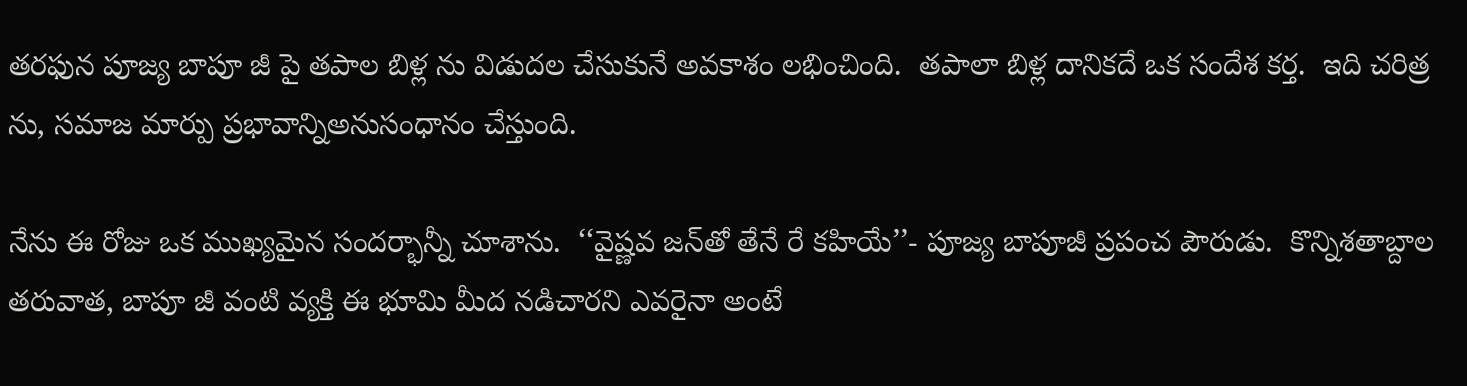త‌ర‌ఫున పూజ్య బాపూ జీ పై త‌పాల బిళ్ల‌ ను విడుద‌ల‌ చేసుకునే అవ‌కాశం ల‌భించింది.  త‌పాలా బిళ్ల దానిక‌దే ఒక సందేశ‌ క‌ర్త‌.  ఇది చ‌రిత్ర‌ ను, స‌మాజ మార్పు ప్ర‌భావాన్నిఅనుసంధానం చేస్తుంది.

నేను ఈ రోజు ఒక ముఖ్య‌మైన సంద‌ర్భాన్నీ చూశాను.  ‘‘వైష్ణ‌వ జ‌న్‌తో తేనే రే క‌హియే’’- పూజ్య బాపూజీ ప్ర‌పంచ పౌరుడు.  కొన్నిశ‌తాబ్దాల త‌రువాత‌, బాపూ జీ వంటి వ్య‌క్తి ఈ భూమి మీద న‌డిచారని ఎవ‌రైనా అంటే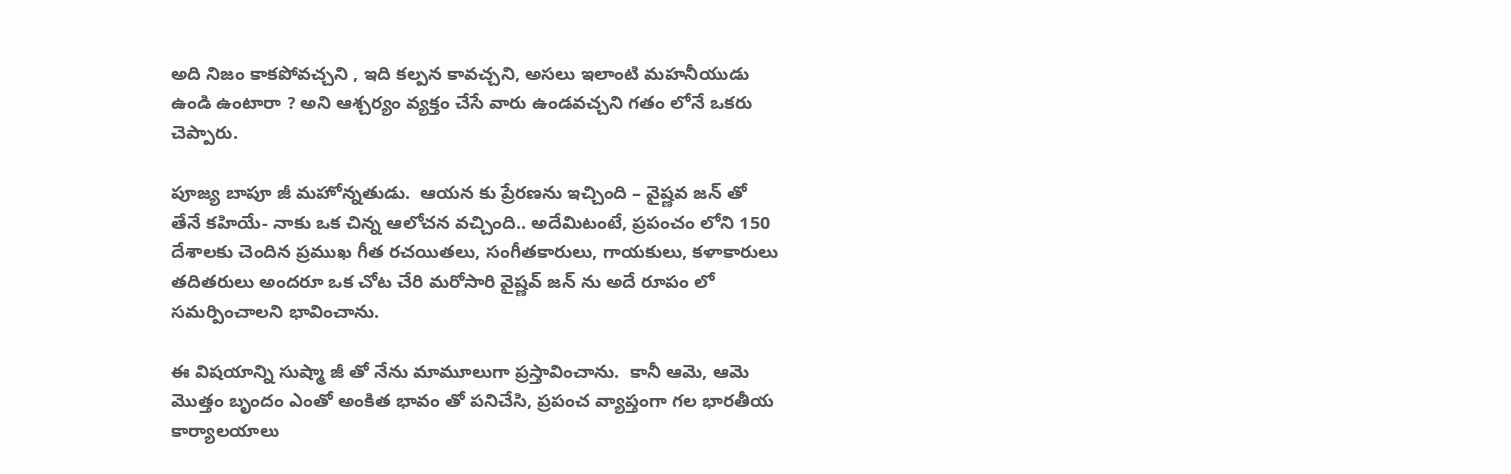అది నిజం కాక‌పోవ‌చ్చ‌ని , ఇది క‌ల్ప‌న‌ కావ‌చ్చ‌ని, అస‌లు ఇలాంటి మ‌హ‌నీయుడు ఉండి ఉంటారా ? అని ఆశ్చ‌ర్యం వ్య‌క్తం చేసే వారు ఉండ‌వ‌చ్చ‌ని గ‌తం లోనే ఒక‌రు చెప్పారు.

పూజ్య బాపూ జీ మ‌హోన్న‌తుడు.  ఆయ‌న‌ కు ప్రేర‌ణ‌ను ఇచ్చింది – వైష్ణ‌వ జ‌న్ తో తేనే క‌హియే- నాకు ఒక చిన్న ఆలోచ‌న వ‌చ్చింది.. అదేమిటంటే, ప్ర‌పంచం లోని 150 దేశాల‌కు చెందిన ప్ర‌ముఖ గీత ర‌చ‌యిత‌లు, సంగీత‌కారులు, గాయ‌కులు, క‌ళాకారులు త‌దిత‌రులు అంద‌రూ ఒక‌ చోట చేరి మ‌రోసారి వైష్ణ‌వ్ జ‌న్‌ ను అదే రూపం లో స‌మ‌ర్పించాల‌ని భావించాను.

ఈ విష‌యాన్ని సుష్మా జీ తో నేను మామూలుగా ప్ర‌స్తావించాను.  కానీ ఆమె, ఆమె మొత్తం బృందం ఎంతో అంకిత‌ భావం తో ప‌నిచేసి, ప్ర‌పంచ వ్యాప్తంగా గ‌ల భార‌తీయ కార్యాల‌యాలు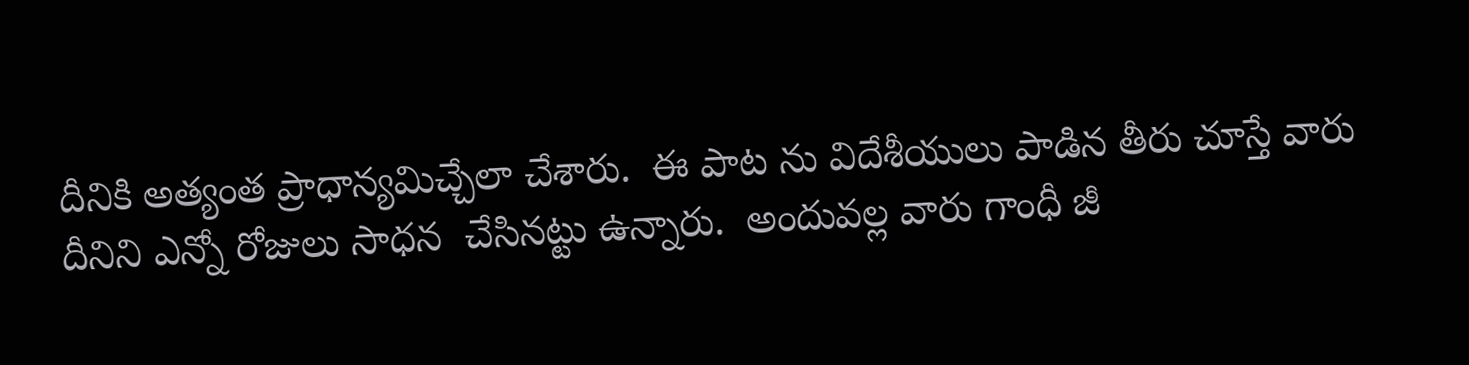దీనికి అత్యంత ప్రాధాన్య‌మిచ్చేలా చేశారు.  ఈ పాట‌ ను విదేశీయులు పాడిన తీరు చూస్తే వారు దీనిని ఎన్నో రోజులు సాధన  చేసిన‌ట్టు ఉన్నారు.  అందువ‌ల్ల వారు గాంధీ జీ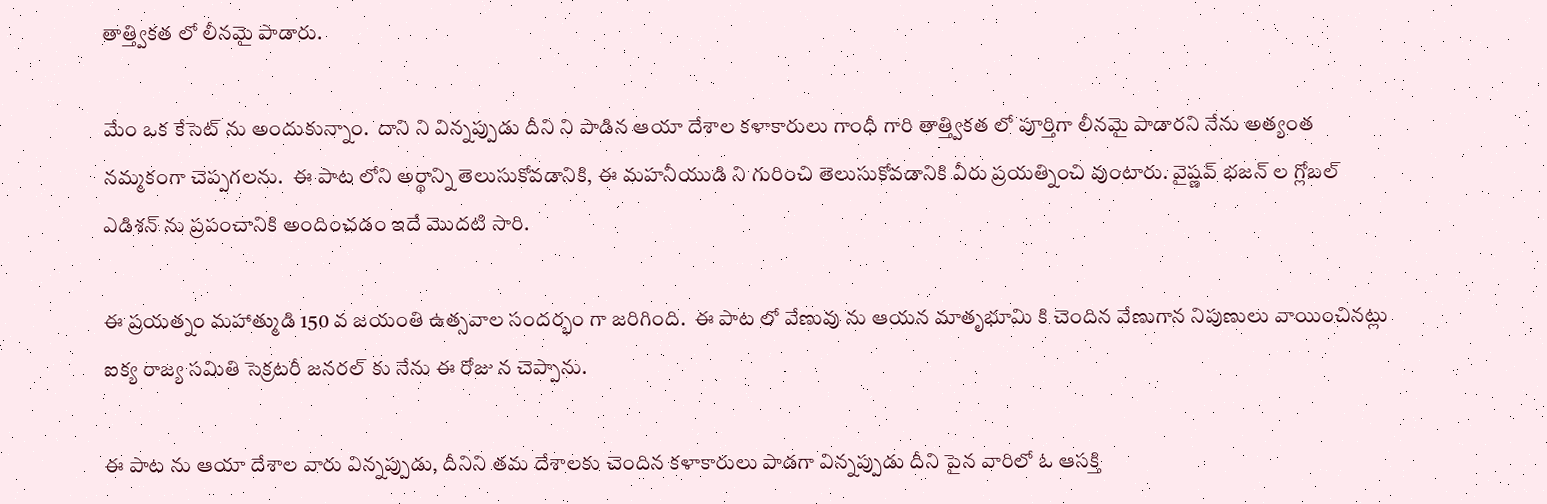తాత్త్విక‌త‌ లో లీన‌మై పాడారు.

మేం ఒక కేసెట్‌ ను అందుకున్నాం.  దాని ని విన్న‌ప్పుడు దీని ని పాడిన ఆయా దేశాల క‌ళాకారులు గాంధీ గారి తాత్త్విక‌త‌ లో పూర్తిగా లీన‌మై పాడార‌ని నేను అత్యంత న‌మ్మ‌కంగా చెప్ప‌గ‌ల‌ను.  ఈ పాట‌ లోని అర్థాన్ని తెలుసుకోవ‌డానికి, ఈ మ‌హ‌నీయుడి ని గురించి తెలుసుకోవ‌డానికి వీరు ప్ర‌య‌త్నించి వుంటారు. వైష్ణ‌వ్ భ‌జ‌న్‌ ల గ్లోబ‌ల్ ఎడిశన్‌ ను ప్ర‌పంచానికి అందించ‌డం ఇదే మొద‌టి సారి.

ఈ ప్ర‌య‌త్నం మ‌హాత్ముడి 150 వ‌ జ‌యంతి ఉత్స‌వాల సంద‌ర్భం గా జ‌రిగింది.  ఈ పాట‌ లో వేణువు ను ఆయన మాతృభూమి కి చెందిన వేణుగాన నిపుణులు వాయించినట్లు ఐక్య‌ రాజ్య‌ స‌మితి సెక్ర‌ట‌రీ జ‌న‌ర‌ల్‌ కు నేను ఈ రోజు న చెప్పాను.

ఈ పాట‌ ను ఆయా దేశాల వారు విన్న‌ప్పుడు, దీనిని త‌మ దేశాల‌కు చెందిన క‌ళాకారులు పాడగా విన్న‌ప్పుడు దీని పైన వారిలో ఓ ఆస‌క్తి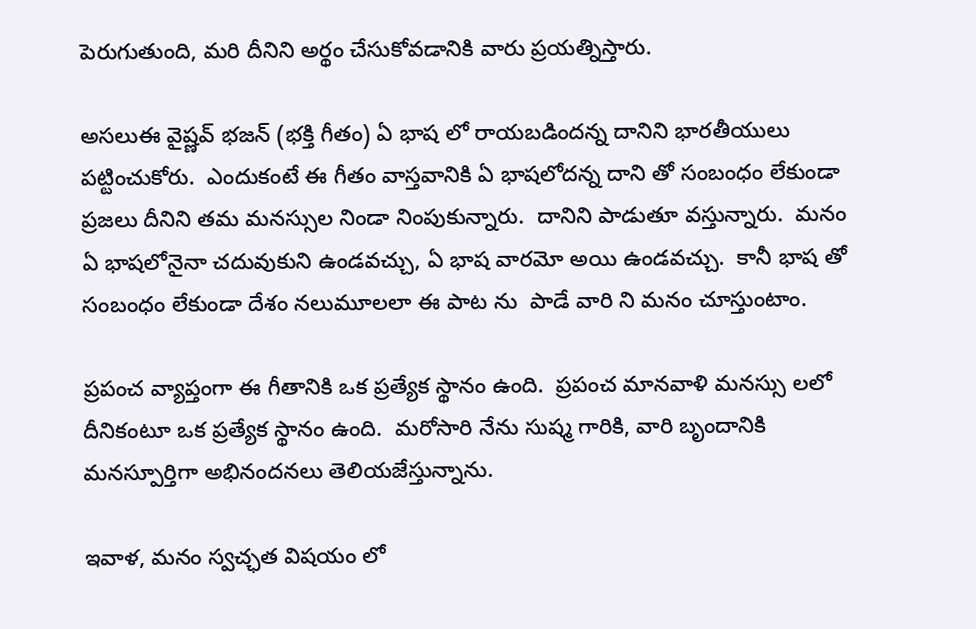పెరుగుతుంది, మరి దీనిని అర్థం చేసుకోవ‌డానికి వారు ప్ర‌య‌త్నిస్తారు.

అస‌లుఈ వైష్ణ‌వ్ భ‌జ‌న్‌ (భ‌క్తి గీతం) ఏ భాష‌ లో రాయ‌బ‌డింద‌న్న‌ దానిని భార‌తీయులు  ప‌ట్టించుకోరు.  ఎందుకంటే ఈ గీతం వాస్త‌వానికి ఏ భాష‌లోద‌న్న‌ దాని తో సంబంధం లేకుండా ప్ర‌జ‌లు దీనిని త‌మ మ‌న‌స్సుల నిండా నింపుకున్నారు.  దానిని పాడుతూ వ‌స్తున్నారు.  మ‌నం ఏ భాష‌లోనైనా చ‌దువుకుని ఉండ‌వ‌చ్చు, ఏ భాష వార‌మో అయి ఉండ‌వ‌చ్చు.  కానీ భాష‌ తో సంబంధం లేకుండా దేశం న‌లుమూల‌లా ఈ పాట‌ ను  పాడే వారి ని మ‌నం చూస్తుంటాం.

ప్ర‌పంచ వ్యాప్తంగా ఈ గీతానికి ఒక ప్ర‌త్యేక స్థానం ఉంది.  ప్ర‌పంచ మాన‌వాళి మ‌న‌స్సు ల‌లో దీనికంటూ ఒక ప్ర‌త్యేక స్థానం ఉంది.  మ‌రోసారి నేను సుష్మ గారికి, వారి బృందానికి మ‌న‌స్పూర్తిగా అభినంద‌న‌లు తెలియ‌జేస్తున్నాను.

ఇవాళ‌, మ‌నం స్వ‌చ్ఛ‌త విష‌యం లో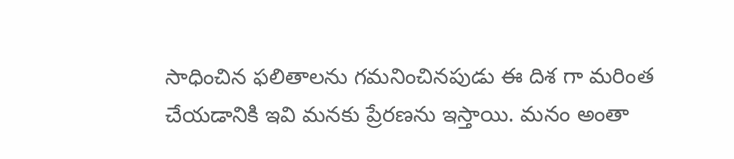సాధించిన ఫ‌లితాలను గ‌మ‌నించిన‌పుడు ఈ దిశ‌ గా మ‌రింత చేయ‌డానికి ఇవి మ‌న‌కు ప్రేర‌ణ‌ను ఇస్తాయి. మ‌నం అంతా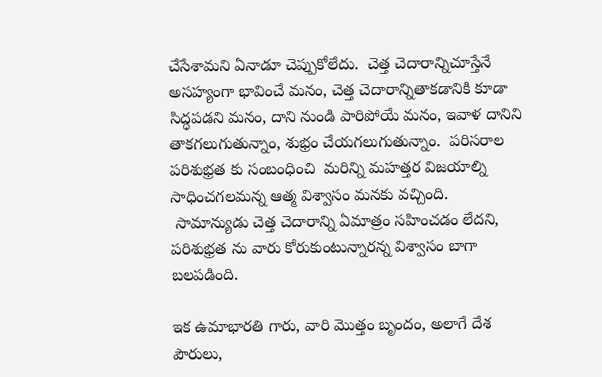చేసేశామ‌ని ఏనాడూ చెప్పుకోలేదు.  చెత్త చెదారాన్నిచూస్తేనే అస‌హ్యంగా భావించే మ‌నం, చెత్త చెదారాన్నితాక‌డానికి కూడా సిద్ధ‌ప‌డ‌ని మ‌నం, దాని నుండి పారిపోయే మ‌నం, ఇవాళ దానిని తాక‌గ‌లుగుతున్నాం, శుభ్రం చేయ‌గ‌లుగుతున్నాం.  ప‌రిస‌రాల ప‌రిశుభ్ర‌త‌ కు సంబంధించి  మ‌రిన్ని మ‌హ‌త్త‌ర విజ‌యాల్ని సాధించ‌గ‌ల‌మ‌న్న ఆత్మ విశ్వాసం మ‌న‌కు వ‌చ్చింది.
 సామాన్యుడు చెత్త చెదారాన్ని ఏమాత్రం స‌హించ‌డం లేద‌ని, ప‌రిశుభ్ర‌త‌ ను వారు కోరుకుంటున్నార‌న్న విశ్వాసం బాగా బ‌ల‌ప‌డింది.

ఇక ఉమాభారతి గారు, వారి మొత్తం బృందం, అలాగే దేశ పౌరులు,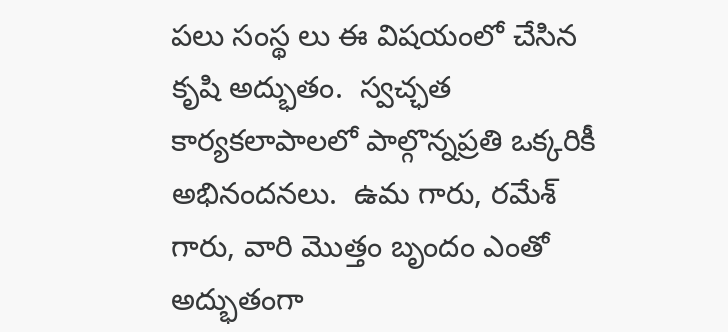ప‌లు సంస్థ‌ లు ఈ విష‌యంలో చేసిన కృషి అద్భుతం.  స్వ‌చ్ఛ‌త కార్య‌క‌లాపాల‌లో పాల్గొన్న‌ప్ర‌తి ఒక్కరికీ అభినంద‌న‌లు.  ఉమ గారు, ర‌మేశ్ గారు, వారి మొత్తం బృందం ఎంతో అద్భుతంగా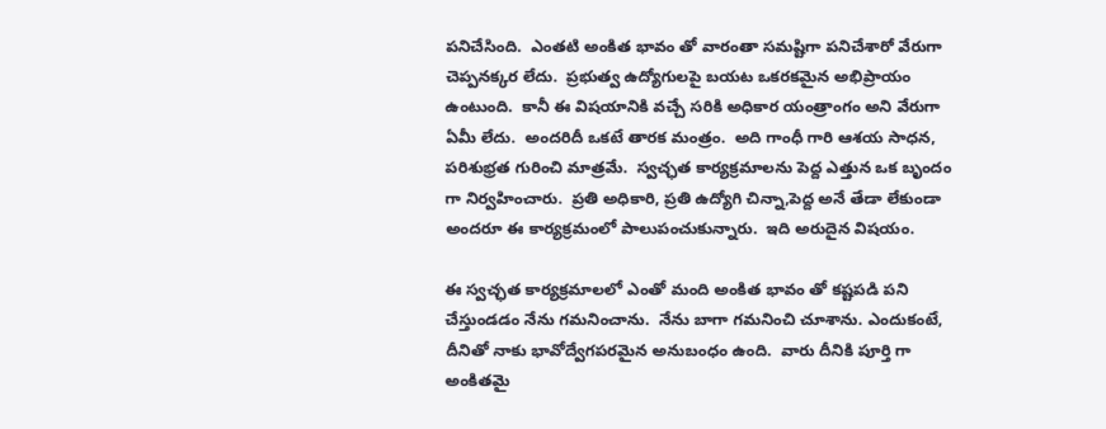ప‌నిచేసింది.  ఎంత‌టి అంకిత భావం తో వారంతా స‌మ‌ష్టిగా ప‌నిచేశారో వేరుగా చెప్ప‌న‌క్కర లేదు.  ప్ర‌భుత్వ ఉద్యోగులపై బ‌య‌ట ఒక‌ర‌క‌మైన అభిప్రాయం ఉంటుంది.  కానీ ఈ విష‌యానికి వ‌చ్చే స‌రికి అధికార యంత్రాంగం అని వేరుగా ఏమీ లేదు.  అంద‌రిదీ ఒక‌టే తార‌క‌ మంత్రం.  అది గాంధీ గారి ఆశ‌య సాధ‌న‌, ప‌రిశుభ్ర‌త గురించి మాత్ర‌మే.  స్వ‌చ్ఛ‌త కార్య‌క్ర‌మాల‌ను పెద్ద ఎత్తున ఒక బృందం గా నిర్వ‌హించారు.  ప్ర‌తి అధికారి, ప్ర‌తి ఉద్యోగి చిన్నా,పెద్ద అనే తేడా లేకుండా అంద‌రూ ఈ కార్య‌క్ర‌మంలో పాలుపంచుకున్నారు.  ఇది అరుదైన విష‌యం.

ఈ స్వ‌చ్ఛ‌త కార్య‌క్ర‌మాల‌లో ఎంతో మంది అంకిత భావం తో క‌ష్ట‌ప‌డి ప‌ని చేస్తుండ‌డం నేను గ‌మ‌నించాను.  నేను బాగా గ‌మ‌నించి చూశాను. ఎందుకంటే, దీనితో నాకు భావోద్వేగ‌ప‌ర‌మైన అనుబంధ‌ం ఉంది.  వారు దీనికి పూర్తి గా అంకిత‌మై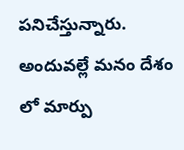ప‌నిచేస్తున్నారు.  అందువ‌ల్లే మ‌నం దేశం లో మార్పు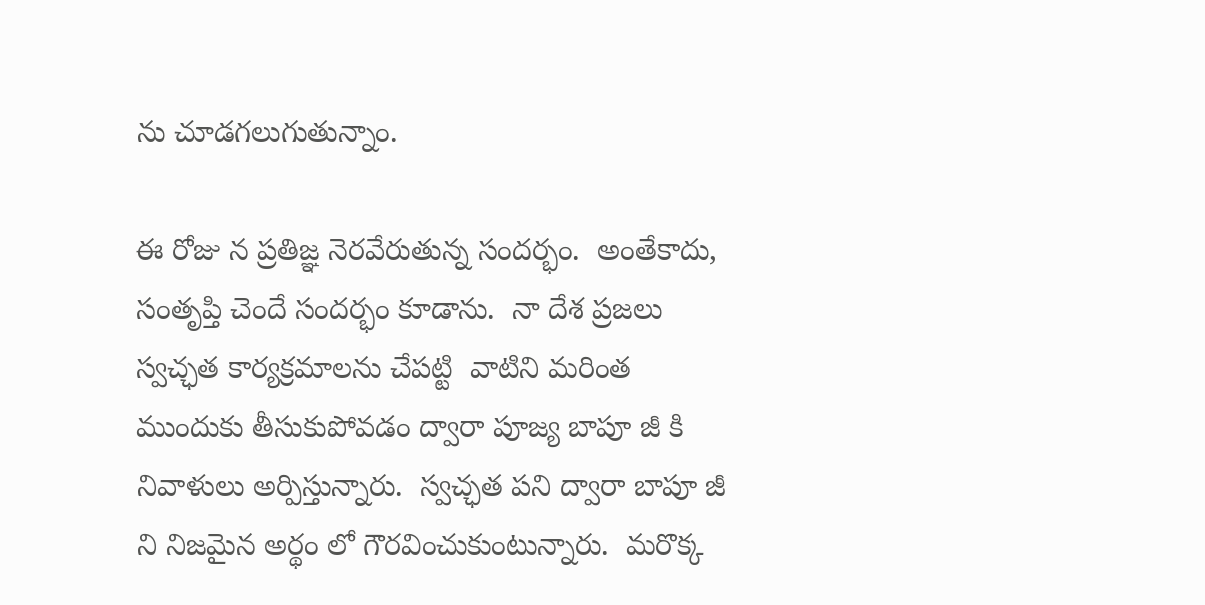ను చూడ‌గ‌లుగుతున్నాం.

ఈ రోజు న ప్ర‌తిజ్ఞ నెర‌వేరుతున్న సంద‌ర్భం.  అంతేకాదు, సంతృప్తి చెందే సంద‌ర్భం కూడాను.  నా దేశ‌ ప్ర‌జ‌లు స్వ‌చ్ఛ‌త కార్య‌క్ర‌మాల‌ను చేప‌ట్టి  వాటిని మ‌రింత ముందుకు తీసుకుపోవడం ద్వారా పూజ్య బాపూ జీ కి నివాళులు అర్పిస్తున్నారు.  స్వ‌చ్ఛ‌త ప‌ని ద్వారా బాపూ జీ ని నిజ‌మైన అర్థం లో గౌర‌వించుకుంటున్నారు.  మ‌రొక్క‌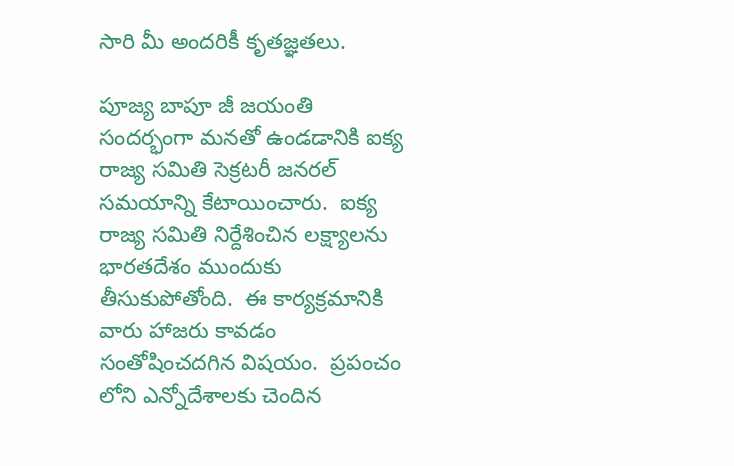సారి మీ అంద‌రికీ కృత‌జ్ఞ‌త‌లు.

పూజ్య బాపూ జీ జ‌యంతి సంద‌ర్భంగా మ‌న‌తో ఉండ‌డానికి ఐక్య‌ రాజ్య స‌మితి సెక్ర‌ట‌రీ జ‌న‌ర‌ల్ స‌మ‌యాన్ని కేటాయించారు.  ఐక్య‌ రాజ్య స‌మితి నిర్దేశించిన ల‌క్ష్యాల‌ను భారతదేశం ముందుకు తీసుకుపోతోంది.  ఈ కార్యక్ర‌మానికి వారు హాజ‌రు కావ‌డం సంతోషించ‌ద‌గిన విష‌యం.  ప్ర‌పంచం లోని ఎన్నోదేశాలకు చెందిన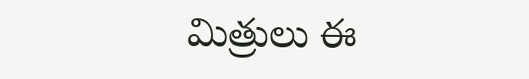మిత్రులు ఈ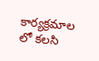కార్య‌క్ర‌మాల‌ లో క‌ల‌సి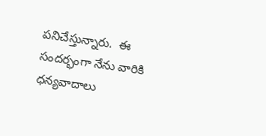ప‌నిచేస్తున్నారు.  ఈ సంద‌ర్భంగా నేను వారికి ధన్యవాదాలు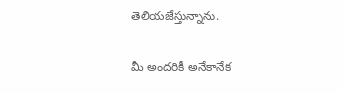తెలియజేస్తున్నాను.

మీ అంద‌రికీ అనేకానేక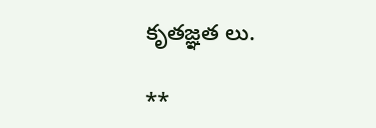కృత‌జ్ఞ‌త‌ లు.

**